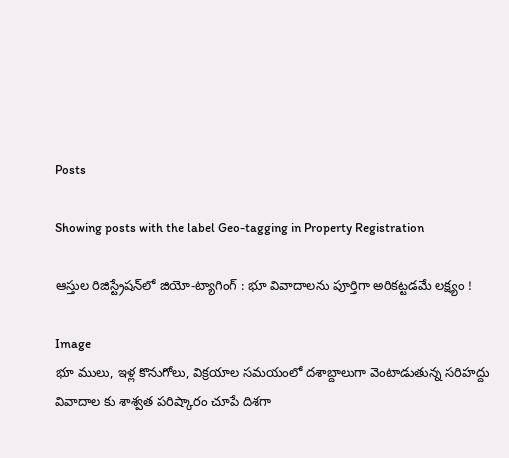Posts

Showing posts with the label Geo-tagging in Property Registration

ఆస్తుల రిజిస్ట్రేషన్‌లో జియో-ట్యాగింగ్ : భూ వివాదాలను పూర్తిగా అరికట్టడమే లక్ష్యం !

Image
భూ ములు, ఇళ్ల కొనుగోలు, విక్రయాల సమయంలో దశాబ్దాలుగా వెంటాడుతున్న సరిహద్దు వివాదాల కు శాశ్వత పరిష్కారం చూపే దిశగా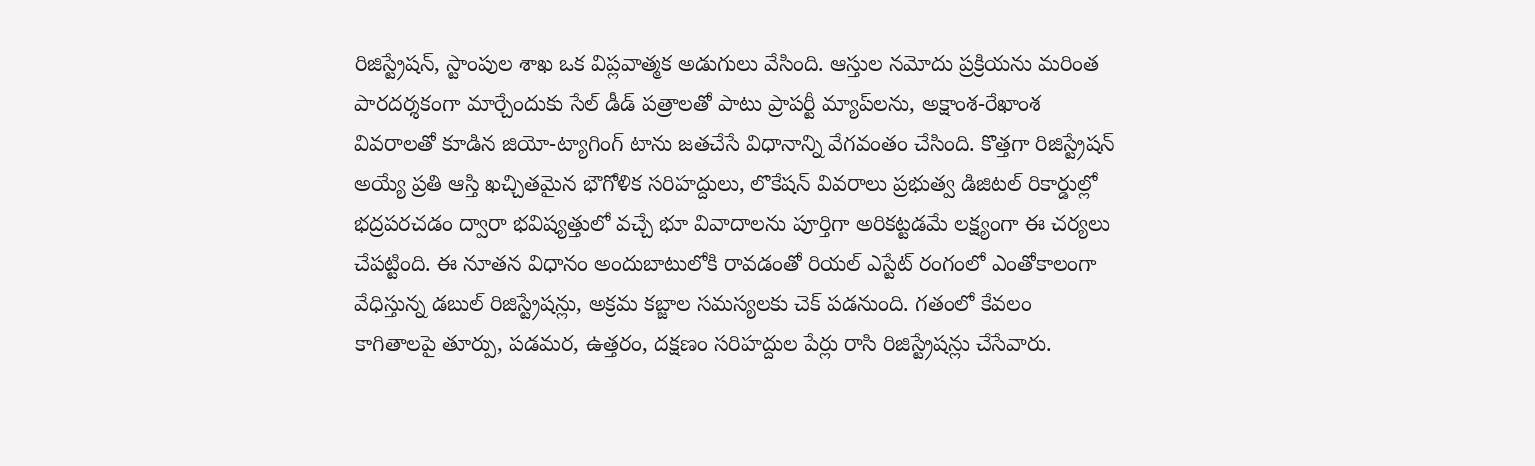రిజిస్ట్రేషన్, స్టాంపుల శాఖ ఒక విప్లవాత్మక అడుగులు వేసింది. ఆస్తుల నమోదు ప్రక్రియను మరింత పారదర్శకంగా మార్చేందుకు సేల్ డీడ్ పత్రాలతో పాటు ప్రాపర్టీ మ్యాప్‌లను, అక్షాంశ-రేఖాంశ వివరాలతో కూడిన జియో-ట్యాగింగ్ టాను జతచేసే విధానాన్ని వేగవంతం చేసింది. కొత్తగా రిజిస్ట్రేషన్ అయ్యే ప్రతి ఆస్తి ఖచ్చితమైన భౌగోళిక సరిహద్దులు, లొకేషన్ వివరాలు ప్రభుత్వ డిజిటల్ రికార్డుల్లో భద్రపరచడం ద్వారా భవిష్యత్తులో వచ్చే భూ వివాదాలను పూర్తిగా అరికట్టడమే లక్ష్యంగా ఈ చర్యలు చేపట్టింది. ఈ నూతన విధానం అందుబాటులోకి రావడంతో రియల్ ఎస్టేట్ రంగంలో ఎంతోకాలంగా వేధిస్తున్న డబుల్ రిజిస్ట్రేషన్లు, అక్రమ కబ్జాల సమస్యలకు చెక్ పడనుంది. గతంలో కేవలం కాగితాలపై తూర్పు, పడమర, ఉత్తరం, దక్షణం సరిహద్దుల పేర్లు రాసి రిజిస్ట్రేషన్లు చేసేవారు.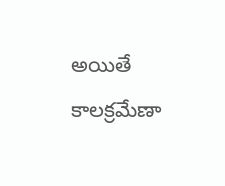అయితే కాలక్రమేణా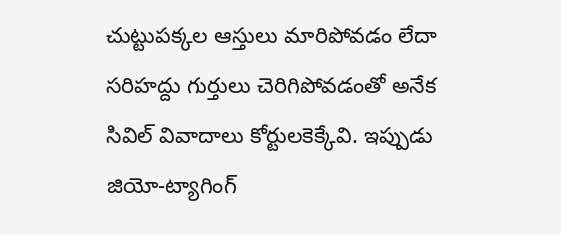చుట్టుపక్కల ఆస్తులు మారిపోవడం లేదా సరిహద్దు గుర్తులు చెరిగిపోవడంతో అనేక సివిల్ వివాదాలు కోర్టులకెక్కేవి. ఇప్పుడు జియో-ట్యాగింగ్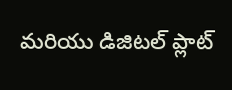మరియు డిజిటల్ ప్లాట్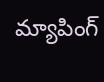మ్యాపింగ్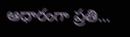ఆధారంగా ప్రతి...